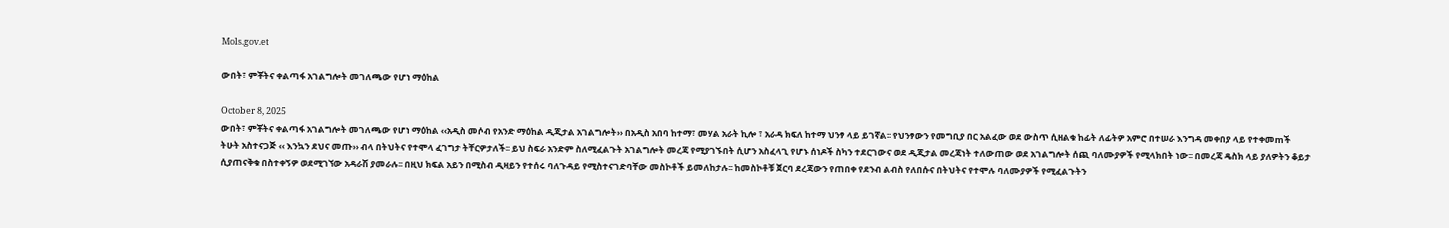Mols.gov.et

ውበት፣ ምቾትና ቀልጣፋ አገልግሎት መገለጫው የሆነ ማዕከል

October 8, 2025
ውበት፣ ምቾትና ቀልጣፋ አገልግሎት መገለጫው የሆነ ማዕከል ‹‹አዲስ መሶብ የአንድ ማዕከል ዲጂታል አገልግሎት›› በአዲስ አበባ ከተማ፣ መሃል አራት ኪሎ ፣ አራዳ ክፍለ ከተማ ህንፃ ላይ ይገኛል፡፡ የህንፃውን የመግቢያ በር አልፈው ወደ ውስጥ ሲዘልቁ ከፊት ለፊትዎ አምሮ በተሠራ እንግዳ መቀበያ ላይ የተቀመmች ትሁት አስተናጋጅ ‹‹ እንኳን ደህና መጡ›› ብላ በትህትና የተሞላ ፈገግታ ትቸርዎታለች፡፡ ይህ ስፍራ አንድም ስለሚፈልጉት አገልግሎት መረጃ የሚያገኙበት ሲሆን አስፈላጊ የሆኑ ሰነዶች ስካን ተደርገውና ወደ ዲጂታል መረጃነት ተለውጠው ወደ አገልግሎት ሰጪ ባለሙያዎች የሚላክበት ነው፡፡ በመረጃ ዴስክ ላይ ያለዎትን ቆይታ ሲያጠናቅቁ በስተቀኝዎ ወደሚገኘው አዳራሽ ያመራሉ፡፡ በዚህ ክፍል አይን በሚስብ ዲዛይን የተሰሩ ባለጉዳይ የሚስተናገድባቸው መስኮቶች ይመለከታሉ፡፡ ከመስኮቶቹ ጀርባ ደረጃውን የጠበቀ የደንብ ልብስ የለበሱና በትህትና የተሞሉ ባለሙያዎች የሚፈልጉትን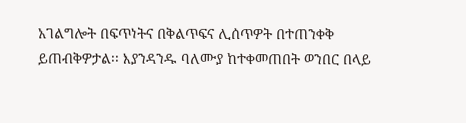አገልግሎት በፍጥነትና በቅልጥፍና ሊሰጥዎት በተጠንቀቅ ይጠብቅዎታል፡፡ እያንዳንዱ ባለሙያ ከተቀመጠበት ወንበር በላይ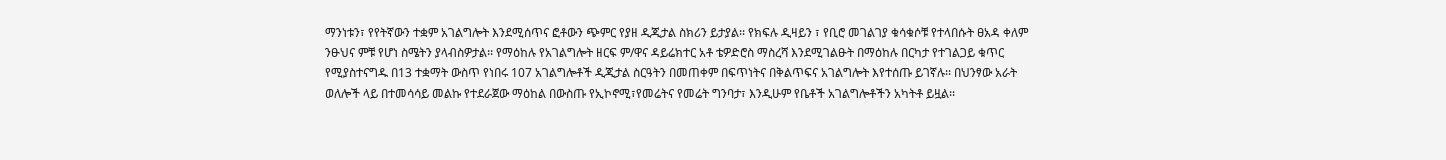ማንነቱን፣ የየትኛውን ተቋም አገልግሎት እንደሚሰጥና ፎቶውን ጭምር የያዘ ዲጂታል ስክሪን ይታያል፡፡ የክፍሉ ዲዛይን ፣ የቢሮ መገልገያ ቁሳቁሶቹ የተላበሱት ፀአዳ ቀለም ንፁህና ምቹ የሆነ ስሜትን ያላብስዎታል፡፡ የማዕከሉ የአገልግሎት ዘርፍ ም/ዋና ዳይሬክተር አቶ ቴዎድሮስ ማስረሻ እንደሚገልፁት በማዕከሉ በርካታ የተገልጋይ ቁጥር የሚያስተናግዱ በ13 ተቋማት ውስጥ የነበሩ 107 አገልግሎቶች ዲጂታል ስርዓትን በመጠቀም በፍጥነትና በቅልጥፍና አገልግሎት እየተሰጡ ይገኛሉ፡፡ በህንፃው አራት ወለሎች ላይ በተመሳሳይ መልኩ የተደራጀው ማዕከል በውስጡ የኢኮኖሚ፣የመሬትና የመሬት ግንባታ፣ እንዲሁም የቤቶች አገልግሎቶችን አካትቶ ይዟል፡፡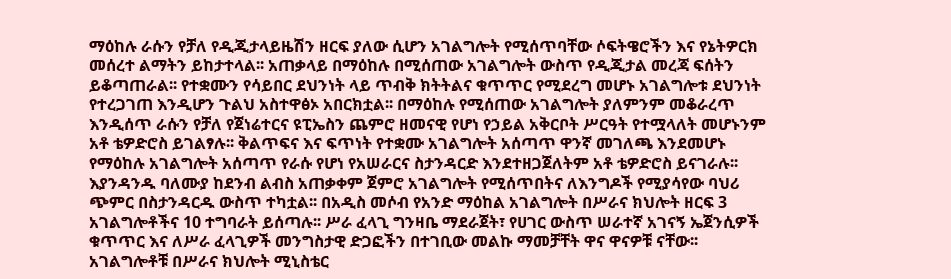ማዕከሉ ራሱን የቻለ የዲጂታላይዜሽን ዘርፍ ያለው ሲሆን አገልግሎት የሚሰጥባቸው ሶፍትዌሮችን እና የኔትዎርክ መሰረተ ልማትን ይከታተላል፡፡ አጠቃላይ በማዕከሉ በሚሰጠው አገልግሎት ውስጥ የዲጂታል መረጃ ፍሰትን ይቆጣጠራል፡፡ የተቋሙን የሳይበር ደህንነት ላይ ጥብቅ ክትትልና ቁጥጥር የሚደረግ መሆኑ አገልግሎቱ ደህንነት የተረጋገጠ እንዲሆን ጉልህ አስተዋፅኦ አበርክቷል፡፡ በማዕከሉ የሚሰጠው አገልግሎት ያለምንም መቆራረጥ እንዲሰጥ ራሱን የቻለ የጀነሬተርና ዩፒኤስን ጨምሮ ዘመናዊ የሆነ የኃይል አቅርቦት ሥርዓት የተሟላለት መሆኑንም አቶ ቴዎድሮስ ይገልፃሉ፡፡ ቅልጥፍና እና ፍጥነት የተቋሙ አገልግሎት አሰጣጥ ዋንኛ መገለጫ እንደመሆኑ የማዕከሉ አገልግሎት አሰጣጥ የራሱ የሆነ የአሠራርና ስታንዳርድ እንደተዘጋጀለትም አቶ ቴዎድሮስ ይናገራሉ፡፡ እያንዳንዱ ባለሙያ ከደንብ ልብስ አጠቃቀም ጀምሮ አገልግሎት የሚሰጥበትና ለእንግዶች የሚያሳየው ባህሪ ጭምር በስታንዳርዱ ውስጥ ተካቷል፡፡ በአዲስ መሶብ የአንድ ማዕከል አገልግሎት በሥራና ክህሎት ዘርፍ 3 አገልግሎቶችና 10 ተግባራት ይሰጣሉ፡፡ ሥራ ፈላጊ ግንዛቤ ማደራጀት፣ የሀገር ውስጥ ሠራተኛ አገናኝ ኤጀንሲዎች ቁጥጥር እና ለሥራ ፈላጊዎች መንግስታዊ ድጋፎችን በተገቢው መልኩ ማመቻቸት ዋና ዋናዎቹ ናቸው፡፡ አገልግሎቶቹ በሥራና ክህሎት ሚኒስቴር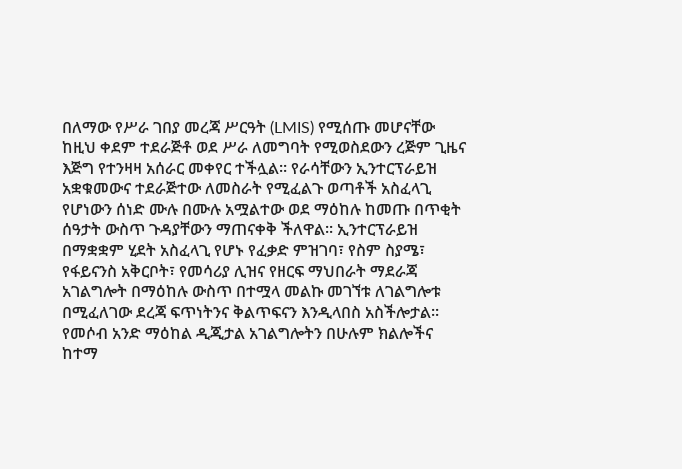በለማው የሥራ ገበያ መረጃ ሥርዓት (LMIS) የሚሰጡ መሆናቸው ከዚህ ቀደም ተደራጅቶ ወደ ሥራ ለመግባት የሚወስደውን ረጅም ጊዜና እጅግ የተንዛዛ አሰራር መቀየር ተችሏል፡፡ የራሳቸውን ኢንተርፕራይዝ አቋቁመውና ተደራጅተው ለመስራት የሚፈልጉ ወጣቶች አስፈላጊ የሆነውን ሰነድ ሙሉ በሙሉ አሟልተው ወደ ማዕከሉ ከመጡ በጥቂት ሰዓታት ውስጥ ጉዳያቸውን ማጠናቀቅ ችለዋል፡፡ ኢንተርፕራይዝ በማቋቋም ሂደት አስፈላጊ የሆኑ የፈቃድ ምዝገባ፣ የስም ስያሜ፣ የፋይናንስ አቅርቦት፣ የመሳሪያ ሊዝና የዘርፍ ማህበራት ማደራጃ አገልግሎት በማዕከሉ ውስጥ በተሟላ መልኩ መገኘቱ ለገልግሎቱ በሚፈለገው ደረጃ ፍጥነትንና ቅልጥፍናን እንዲላበስ አስችሎታል፡፡ የመሶብ አንድ ማዕከል ዲጂታል አገልግሎትን በሁሉም ክልሎችና ከተማ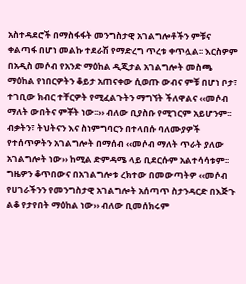አስተዳደሮች በማስፋፋት መንግስታዊ አገልግሎቶችን ምቹና ቀልጣፋ በሆነ መልኩ ተደራሽ የማድረግ ጥረቱ ቀጥሏል፡፡ እርስዎም በአዲስ መሶብ የአንድ ማዕከል ዲጂታል አገልግሎት መስጫ ማዕከል የነበርዎትን ቆይታ አጠናቀው ሲወጡ ውብና ምቹ በሆነ ቦታ፣ ተገቢው ክብር ተቸርዎት የሚፈልጉትን ማግኘት ችለዋልና ‹‹መሶብ ማለት ውበትና ምቾት ነው፡፡›› ብለው ቢያስቡ የሚገርም አይሆንም፡፡ ብቃትን፣ ትህትናን እና ስነምግባርን በተላበሱ ባለሙያዎች የተሰጥዎትን አገልግሎት በማሰብ ‹‹መሶብ ማለት ጥራት ያለው አገልግሎት ነው›› ከሚል ድምዳሜ ላይ ቢደርሱም አልተሳሳቱም፡፡ ግዜዎን ቆጥበውና በአገልግሎቱ ረክተው በመውጣትዎ ‹‹መሶብ የሀገራችንን የመንግስታዊ አገልግሎት አሰጣጥ ስታንዳርድ በእጅጉ ልቆ የታየበት ማዕከል ነው›› ብለው ቢመሰክሩም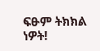ፍፁም ትክክል ነዎት!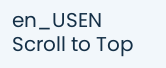en_USEN
Scroll to Top